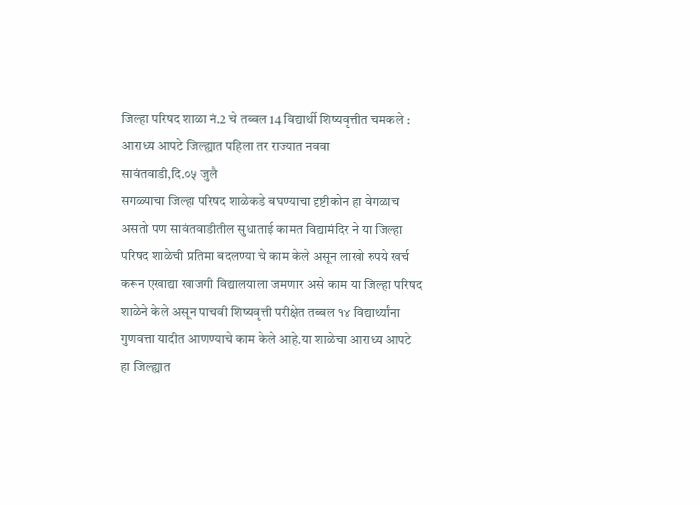जिल्हा परिषद शाळा नं.2 चे तब्बल 14 विद्यार्थी शिष्यवृत्तीत चमकले : आराध्य आपटे जिल्ह्यात पहिला तर राज्यात नववा
सावंतवाडी,दि.०५ जुलै
सगळ्याचा जिल्हा परिषद शाळेकडे बघण्याचा दृष्टीकोन हा वेगळाच असतो पण सावंतवाडीतील सुधाताई कामत विद्यामंदिर ने या जिल्हा परिषद शाळेची प्रतिमा बदलण्या चे काम केले असून लाखो रुपये खर्च करून एखाद्या खाजगी विद्यालयाला जमणार असे काम या जिल्हा परिषद शाळेने केले असून पाचवी शिष्यवृत्ती परीक्षेत तब्बल १४ विद्यार्थ्यांना गुणवत्ता यादीत आणण्याचे काम केले आहे.या शाळेचा आराध्य आपटे हा जिल्ह्यात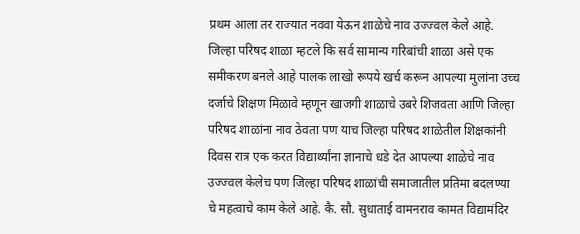प्रथम आला तर राज्यात नववा येऊन शाळेचे नाव उज्ज्वल केले आहे. जिल्हा परिषद शाळा म्हटले कि सर्व सामान्य गरिबांची शाळा असे एक समीकरण बनले आहे पालक लाखो रूपये खर्च करून आपल्या मुलांना उच्च दर्जाचे शिक्षण मिळावे म्हणून खाजगी शाळाचे उबरे शिजवता आणि जिल्हा परिषद शाळांना नाव ठेवता पण याच जिल्हा परिषद शाळेतील शिक्षकांनी दिवस रात्र एक करत विद्यार्थ्यांना ज्ञानाचे धडे देत आपल्या शाळेचे नाव उज्ज्वल केलेच पण जिल्हा परिषद शाळांची समाजातील प्रतिमा बदलण्या चे महत्वाचे काम केले आहे. कै. सौ. सुधाताई वामनराव कामत विद्यामंदिर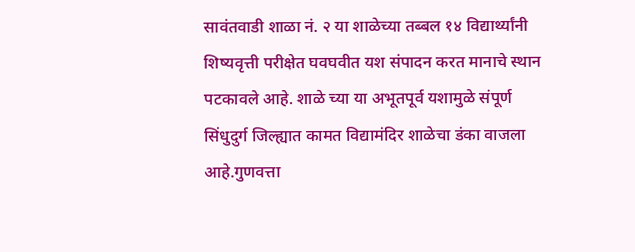सावंतवाडी शाळा नं. २ या शाळेच्या तब्बल १४ विद्यार्थ्यांनी शिष्यवृत्ती परीक्षेत घवघवीत यश संपादन करत मानाचे स्थान पटकावले आहे. शाळे च्या या अभूतपूर्व यशामुळे संपूर्ण सिंधुदुर्ग जिल्ह्यात कामत विद्यामंदिर शाळेचा डंका वाजला आहे.गुणवत्ता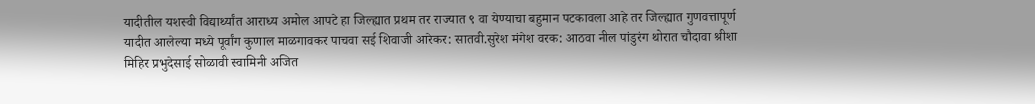यादीतील यशस्वी विद्यार्थ्यांत आराध्य अमोल आपटे हा जिल्ह्यात प्रथम तर राज्यात ९ वा येण्याचा बहुमान पटकावला आहे तर जिल्ह्यात गुणवत्तापूर्ण यादीत आलेल्या मध्ये पूर्वांग कुणाल माळगावकर पाचवा सई शिवाजी आरेकर: सातवी.सुरेश मंगेश वरक: आठवा नील पांडुरंग थोरात चौदावा श्रीशा मिहिर प्रभुदेसाई सोळावी स्वामिनी अजित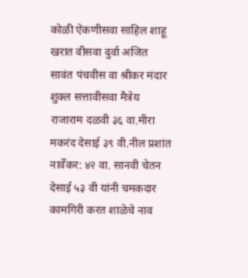कोळी ऐकणीसवा साहिल शाहू खरात वीसवा दुर्वा अजित सावंत पंचवीस वा श्रीकर मंदार शुक्ल सत्तावीसवा मैत्रेय राजाराम दळवी ३६ वा.मीरा मकरंद देसाई ३९ वी.नील प्रशांत नार्वेकर: ४२ वा. सानवी चेतन देसाई ५३ वी यांनी चमकदार कामगिरी करत शाळेचे नाव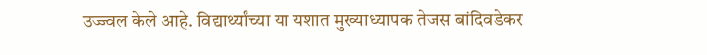उज्ज्वल केले आहे. विद्यार्थ्यांच्या या यशात मुख्याध्यापक तेजस बांदिवडेकर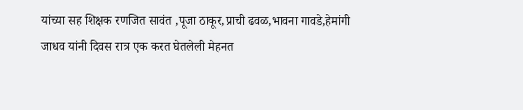यांच्या सह शिक्षक रणजित सावंत ,पूजा ठाकूर,प्राची ढवळ,भावना गावडे,हेमांगी जाधव यांनी दिवस रात्र एक करत घेतलेली मेहनत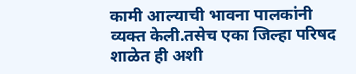कामी आल्याची भावना पालकांनी व्यक्त केली.तसेच एका जिल्हा परिषद शाळेत ही अशी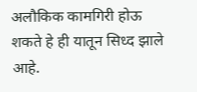अलौकिक कामगिरी होऊ शकते हे ही यातून सिध्द झाले आहे.